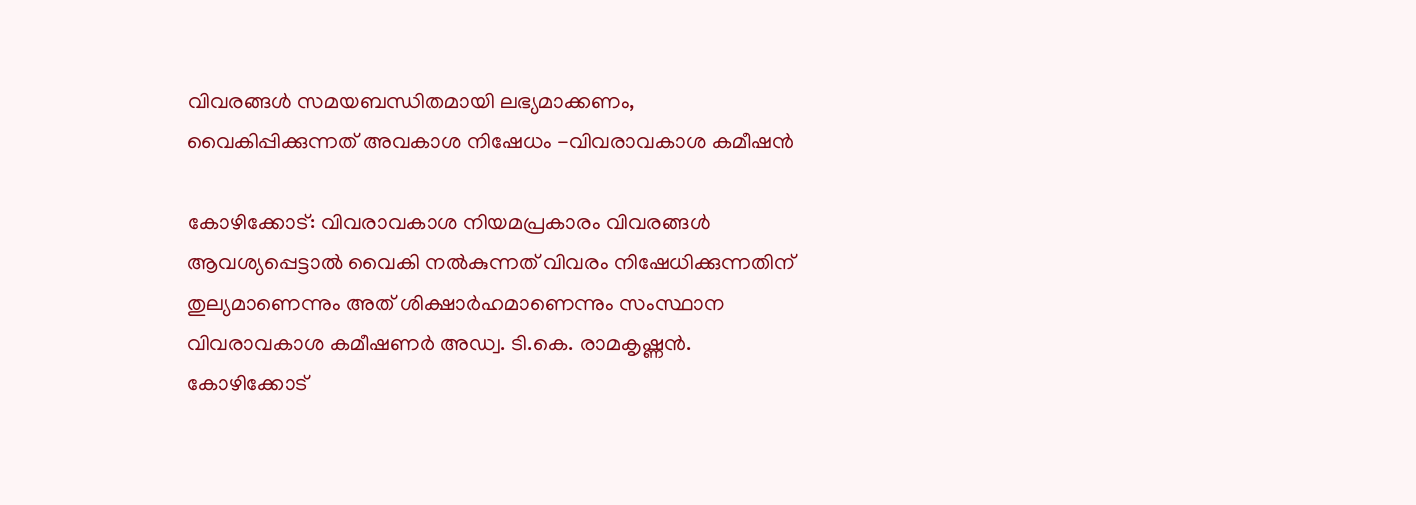വിവരങ്ങൾ സമയബന്ധിതമായി ലഭ്യമാക്കണം, വൈകിപ്പിക്കുന്നത് അവകാശ നിഷേധം -വിവരാവകാശ കമീഷന്‍

കോഴിക്കോട്: വിവരാവകാശ നിയമപ്രകാരം വിവരങ്ങള്‍ ആവശ്യപ്പെട്ടാല്‍ വൈകി നല്‍കുന്നത് വിവരം നിഷേധിക്കുന്നതിന് തുല്യമാണെന്നും അത് ശിക്ഷാര്‍ഹമാണെന്നും സംസ്ഥാന വിവരാവകാശ കമീഷണര്‍ അഡ്വ. ടി.കെ. രാമകൃഷ്ണന്‍. കോഴിക്കോട്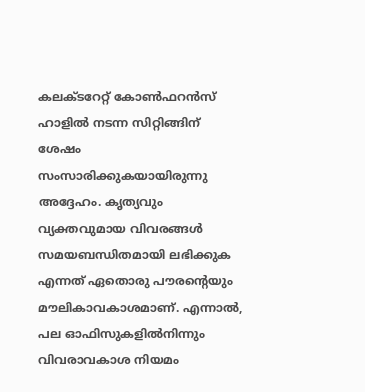കലക്ടറേറ്റ് കോണ്‍ഫറന്‍സ് ഹാളില്‍ നടന്ന സിറ്റിങ്ങിന് ശേഷം സംസാരിക്കുകയായിരുന്നു അദ്ദേഹം. കൃത്യവും വ്യക്തവുമായ വിവരങ്ങള്‍ സമയബന്ധിതമായി ലഭിക്കുക എന്നത് ഏതൊരു പൗരന്റെയും മൗലികാവകാശമാണ്. എന്നാല്‍, പല ഓഫിസുകളില്‍നിന്നും വിവരാവകാശ നിയമം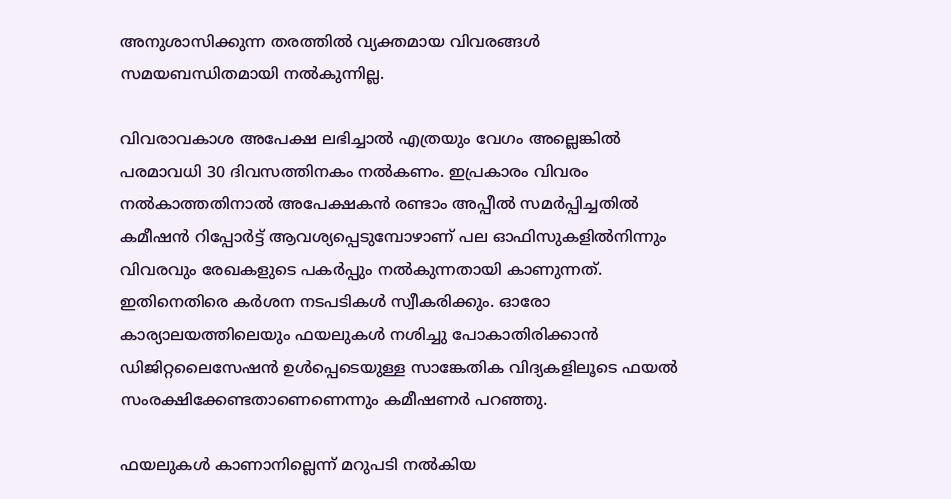അനുശാസിക്കുന്ന തരത്തില്‍ വ്യക്തമായ വിവരങ്ങള്‍ സമയബന്ധിതമായി നല്‍കുന്നില്ല.

വിവരാവകാശ അപേക്ഷ ലഭിച്ചാല്‍ എത്രയും വേഗം അല്ലെങ്കില്‍ പരമാവധി 30 ദിവസത്തിനകം നല്‍കണം. ഇപ്രകാരം വിവരം നല്‍കാത്തതിനാല്‍ അപേക്ഷകന്‍ രണ്ടാം അപ്പീല്‍ സമര്‍പ്പിച്ചതില്‍ കമീഷന്‍ റിപ്പോര്‍ട്ട് ആവശ്യപ്പെടുമ്പോഴാണ് പല ഓഫിസുകളില്‍നിന്നും വിവരവും രേഖകളുടെ പകര്‍പ്പും നല്‍കുന്നതായി കാണുന്നത്. ഇതിനെതിരെ കര്‍ശന നടപടികള്‍ സ്വീകരിക്കും. ഓരോ കാര്യാലയത്തിലെയും ഫയലുകള്‍ നശിച്ചു പോകാതിരിക്കാന്‍ ഡിജിറ്റലൈസേഷന്‍ ഉള്‍പ്പെടെയുള്ള സാങ്കേതിക വിദ്യകളിലൂടെ ഫയല്‍ സംരക്ഷിക്കേണ്ടതാണെണെന്നും കമീഷണര്‍ പറഞ്ഞു.

ഫയലുകള്‍ കാണാനില്ലെന്ന് മറുപടി നല്‍കിയ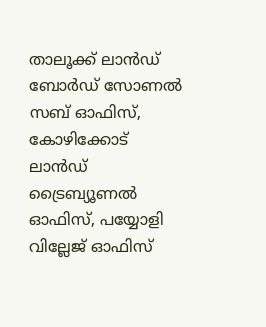താലൂക്ക് ലാന്‍ഡ് ബോര്‍ഡ് സോണല്‍ സബ് ഓഫിസ്, കോഴിക്കോട് ലാന്‍ഡ് ട്രൈബ്യൂണല്‍ ഓഫിസ്, പയ്യോളി വില്ലേജ് ഓഫിസ്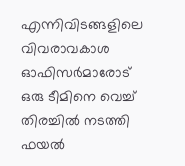എന്നിവിടങ്ങളിലെ വിവരാവകാശ ഓഫിസര്‍മാരോട് ഒരു ടീമിനെ വെച്ച് തിരച്ചില്‍ നടത്തി ഫയല്‍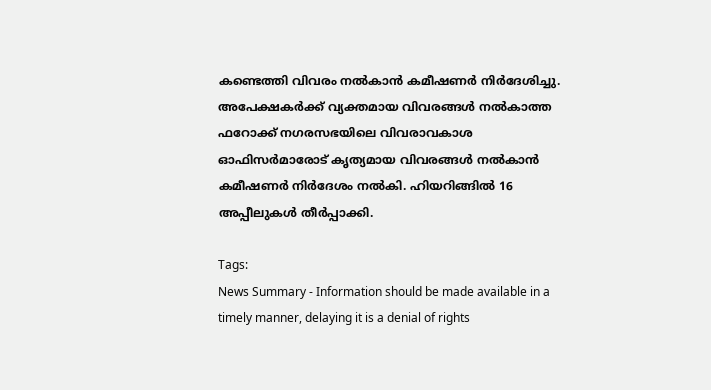കണ്ടെത്തി വിവരം നല്‍കാന്‍ കമീഷണര്‍ നിര്‍ദേശിച്ചു. അപേക്ഷകര്‍ക്ക് വ്യക്തമായ വിവരങ്ങള്‍ നല്‍കാത്ത ഫറോക്ക് നഗരസഭയിലെ വിവരാവകാശ ഓഫിസര്‍മാരോട് കൃത്യമായ വിവരങ്ങള്‍ നല്‍കാന്‍ കമീഷണര്‍ നിര്‍ദേശം നല്‍കി. ഹിയറിങ്ങില്‍ 16 അപ്പീലുകള്‍ തീര്‍പ്പാക്കി.

Tags:
News Summary - Information should be made available in a timely manner, delaying it is a denial of rights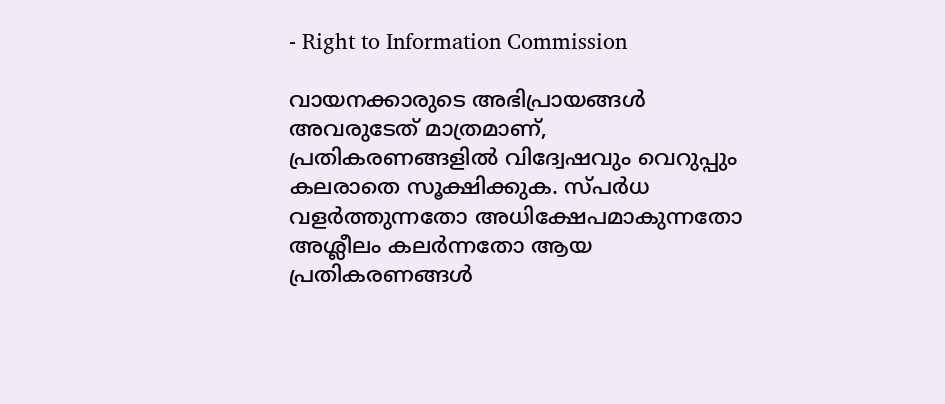- Right to Information Commission

വായനക്കാരുടെ അഭിപ്രായങ്ങള്‍ അവരുടേത് മാത്രമാണ്, പ്രതികരണങ്ങളിൽ വിദ്വേഷവും വെറുപ്പും കലരാതെ സൂക്ഷിക്കുക. സ്പർധ വളർത്തുന്നതോ അധിക്ഷേപമാകുന്നതോ അശ്ലീലം കലർന്നതോ ആയ പ്രതികരണങ്ങൾ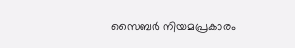സൈബർ നിയമപ്രകാരം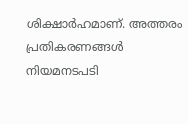ശിക്ഷാർഹമാണ്. അത്തരം പ്രതികരണങ്ങൾ നിയമനടപടി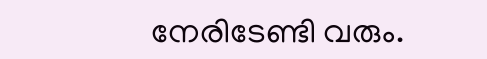നേരിടേണ്ടി വരും.